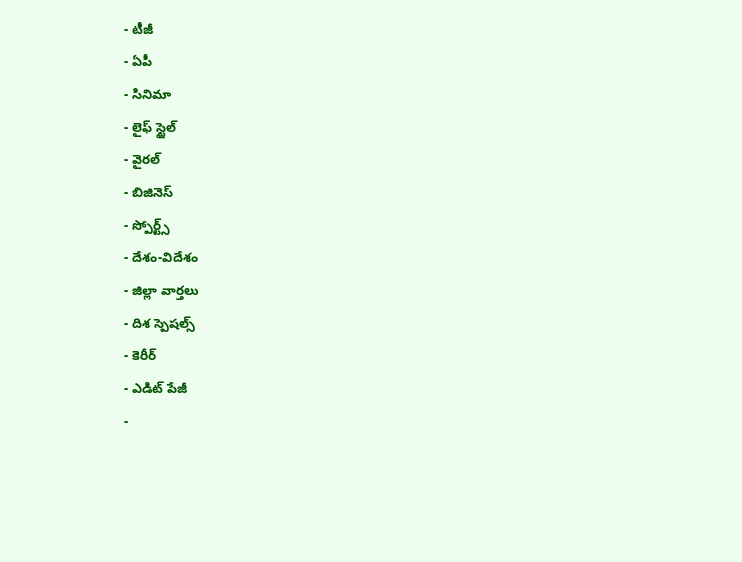- టీజీ
- ఏపీ
- సినిమా
- లైఫ్ స్టైల్
- వైరల్
- బిజినెస్
- స్పోర్ట్స్
- దేశం-విదేశం
- జిల్లా వార్తలు
- దిశ స్పెషల్స్
- కెరీర్
- ఎడిట్ పేజీ
-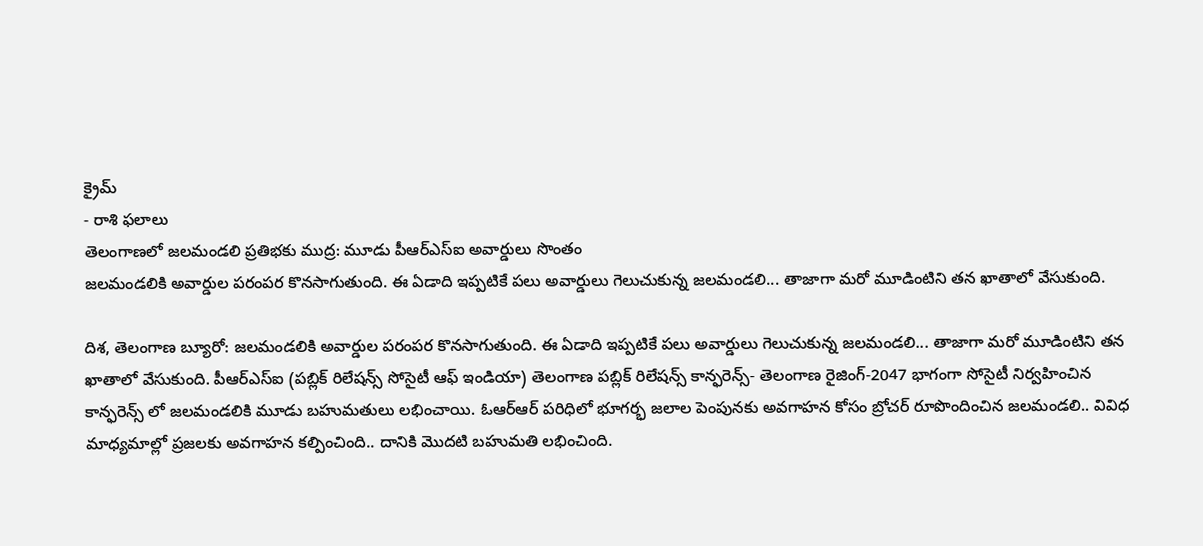క్రైమ్
- రాశి ఫలాలు
తెలంగాణలో జలమండలి ప్రతిభకు ముద్ర: మూడు పీఆర్ఎస్ఐ అవార్డులు సొంతం
జలమండలికి అవార్డుల పరంపర కొనసాగుతుంది. ఈ ఏడాది ఇప్పటికే పలు అవార్డులు గెలుచుకున్న జలమండలి... తాజాగా మరో మూడింటిని తన ఖాతాలో వేసుకుంది.

దిశ, తెలంగాణ బ్యూరో: జలమండలికి అవార్డుల పరంపర కొనసాగుతుంది. ఈ ఏడాది ఇప్పటికే పలు అవార్డులు గెలుచుకున్న జలమండలి... తాజాగా మరో మూడింటిని తన ఖాతాలో వేసుకుంది. పీఆర్ఎస్ఐ (పబ్లిక్ రిలేషన్స్ సోసైటీ ఆఫ్ ఇండియా) తెలంగాణ పబ్లిక్ రిలేషన్స్ కాన్ఫరెన్స్- తెలంగాణ రైజింగ్-2047 భాగంగా సోసైటీ నిర్వహించిన కాన్ఫరెన్స్ లో జలమండలికి మూడు బహుమతులు లభించాయి. ఓఆర్ఆర్ పరిధిలో భూగర్భ జలాల పెంపునకు అవగాహన కోసం బ్రోచర్ రూపొందించిన జలమండలి.. వివిధ మాధ్యమాల్లో ప్రజలకు అవగాహన కల్పించింది.. దానికి మొదటి బహుమతి లభించింది.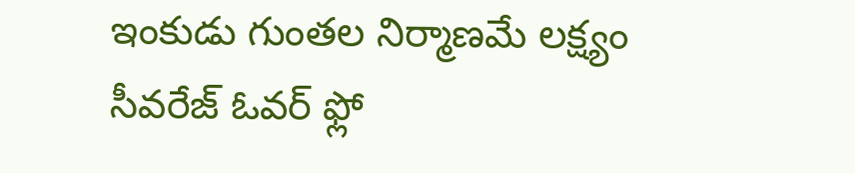ఇంకుడు గుంతల నిర్మాణమే లక్ష్యం
సీవరేజ్ ఓవర్ ఫ్లో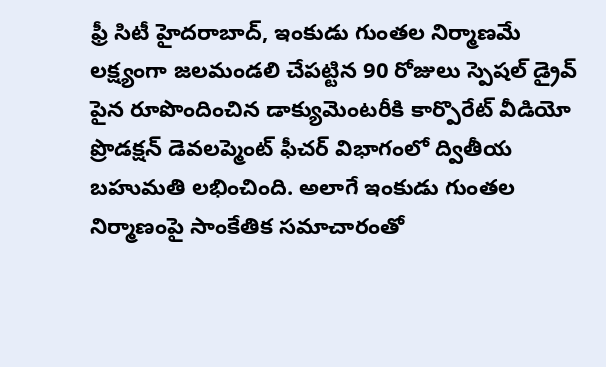ఫ్రీ సిటీ హైదరాబాద్, ఇంకుడు గుంతల నిర్మాణమే లక్ష్యంగా జలమండలి చేపట్టిన 90 రోజులు స్పెషల్ డ్రైవ్ పైన రూపొందించిన డాక్యుమెంటరీకి కార్పొరేట్ వీడియో ప్రొడక్షన్ డెవలప్మెంట్ ఫీచర్ విభాగంలో ద్వితీయ బహుమతి లభించింది. అలాగే ఇంకుడు గుంతల నిర్మాణంపై సాంకేతిక సమాచారంతో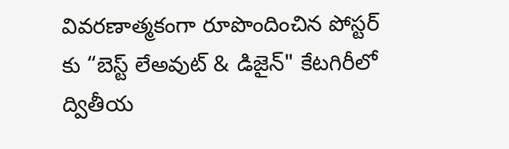వివరణాత్మకంగా రూపొందించిన పోస్టర్ కు “బెస్ట్ లేఅవుట్ & డిజైన్" కేటగిరీలో ద్వితీయ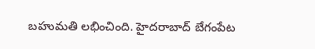బహుమతి లభించింది. హైదరాబాద్ బేగంపేట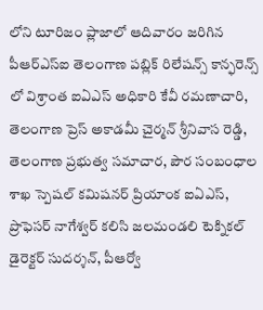లోని టూరిజం ప్లాజాలో ఆదివారం జరిగిన పీఆర్ఎస్ఐ తెలంగాణ పబ్లిక్ రిలేషన్స్ కాన్ఫరెన్స్ లో విశ్రాంత ఐఏఎస్ అధికారి కేవీ రమణాచారి, తెలంగాణ ప్రెస్ అకాడమీ చైర్మన్ శ్రీనివాస రెడ్డి, తెలంగాణ ప్రభుత్వ సమాచార, పౌర సంబంధాల శాఖ స్పెషల్ కమిషనర్ ప్రియాంక ఐఏఎస్, ప్రొఫెసర్ నాగేశ్వర్ కలిసి జలమండలి టెక్నికల్ డైరెక్టర్ సుదర్శన్, పీఆర్వో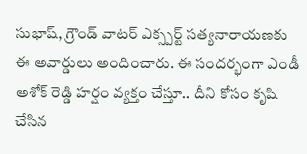సుభాష్, గ్రౌండ్ వాటర్ ఎక్స్పర్ట్ సత్యనారాయణకు ఈ అవార్డులు అందించారు. ఈ సందర్భంగా ఎండీ అశోక్ రెడ్డి హర్షం వ్యక్తం చేస్తూ.. దీని కోసం కృషి చేసిన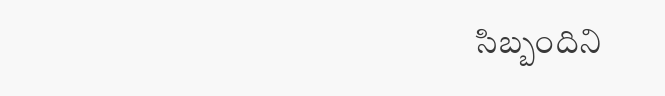సిబ్బందిని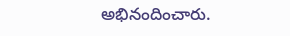అభినందించారు.